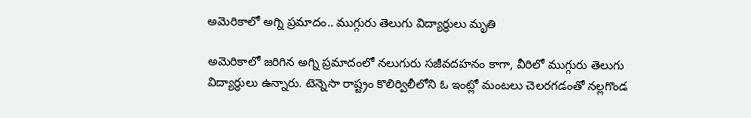అమెరికాలో అగ్ని ప్రమాదం.. ముగ్గురు తెలుగు విద్యార్థులు మృతి

అమెరికాలో జరిగిన అగ్ని ప్రమాదంలో నలుగురు సజీవదహనం కాగా, వీరిలో ముగ్గురు తెలుగు విద్యార్థులు ఉన్నారు. టెన్నెసా రాష్ట్రం కొలిర్విలీలోని ఓ ఇంట్లో మంటలు చెలరగడంతో నల్లగొండ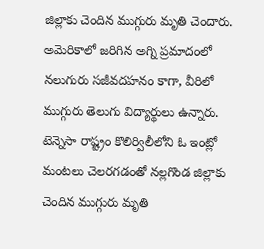జిల్లాకు చెందిన ముగ్గురు మృతి చెందారు. అమెరికాలో జరిగిన అగ్ని ప్రమాదంలో నలుగురు సజీవదహనం కాగా, వీరిలో ముగ్గురు తెలుగు విద్యార్థులు ఉన్నారు. టెన్నెసా రాష్ట్రం కొలిర్విలీలోని ఓ ఇంట్లో మంటలు చెలరగడంతో నల్లగొండ జిల్లాకు చెందిన ముగ్గురు మృతి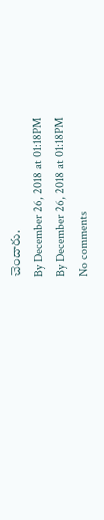చెందారు.
By December 26, 2018 at 01:18PM
By December 26, 2018 at 01:18PM
No comments